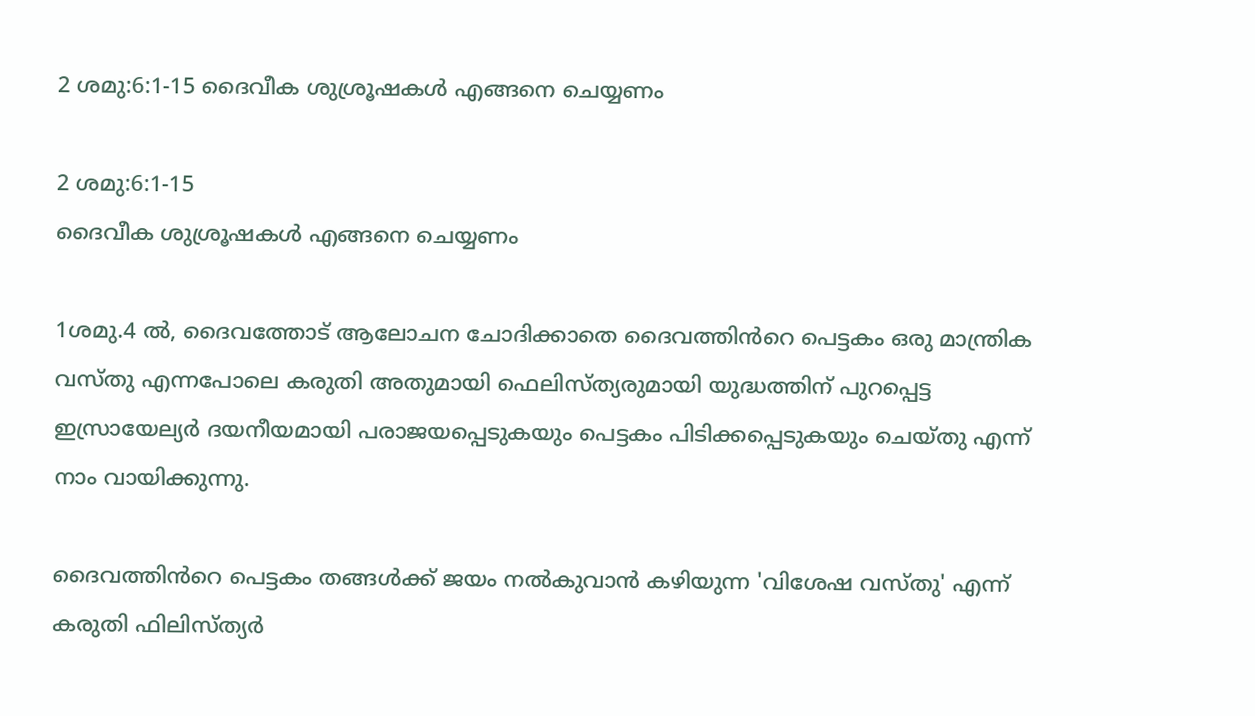2 ശമു:6:1-15 ദൈവീക ശുശ്രൂഷകൾ എങ്ങനെ ചെയ്യണം

2 ശമു:6:1-15
ദൈവീക ശുശ്രൂഷകൾ എങ്ങനെ ചെയ്യണം

1ശമു.4 ൽ, ദൈവത്തോട് ആലോചന ചോദിക്കാതെ ദൈവത്തിൻറെ പെട്ടകം ഒരു മാന്ത്രിക വസ്തു എന്നപോലെ കരുതി അതുമായി ഫെലിസ്ത്യരുമായി യുദ്ധത്തിന് പുറപ്പെട്ട ഇസ്രായേല്യർ ദയനീയമായി പരാജയപ്പെടുകയും പെട്ടകം പിടിക്കപ്പെടുകയും ചെയ്തു എന്ന് നാം വായിക്കുന്നു.

ദൈവത്തിൻറെ പെട്ടകം തങ്ങൾക്ക് ജയം നൽകുവാൻ കഴിയുന്ന 'വിശേഷ വസ്തു' എന്ന് കരുതി ഫിലിസ്ത്യർ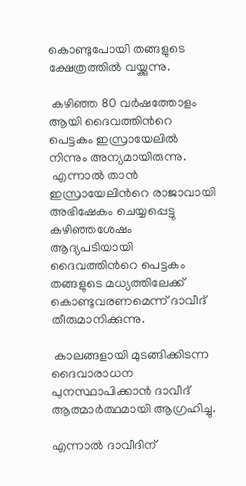കൊണ്ടുപോയി തങ്ങളുടെ ക്ഷേത്രത്തിൽ വയ്ക്കുന്നു.

 കഴിഞ്ഞ 80 വർഷത്തോളം  ആയി ദൈവത്തിൻറെ പെട്ടകം ഇസ്രായേലിൽ നിന്നും അന്യമായിരുന്നു.
 എന്നാൽ താൻ ഇസ്രായേലിൻറെ രാജാവായി അഭിഷേകം ചെയ്യപ്പെട്ടു കഴിഞ്ഞശേഷം ആദ്യപടിയായി ദൈവത്തിൻറെ പെട്ടകം തങ്ങളുടെ മധ്യത്തിലേക്ക് കൊണ്ടുവരണമെന്ന് ദാവീദ് തീരുമാനിക്കുന്നു.

 കാലങ്ങളായി മുടങ്ങിക്കിടന്ന ദൈവാരാധന പുനസ്ഥാപിക്കാൻ ദാവീദ് ആത്മാർത്ഥമായി ആഗ്രഹിച്ചു.

എന്നാൽ ദാവീദിന്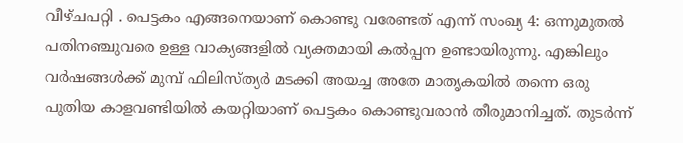വീഴ്ചപറ്റി . പെട്ടകം എങ്ങനെയാണ് കൊണ്ടു വരേണ്ടത് എന്ന് സംഖ്യ 4: ഒന്നുമുതൽ പതിനഞ്ചുവരെ ഉള്ള വാക്യങ്ങളിൽ വ്യക്തമായി കൽപ്പന ഉണ്ടായിരുന്നു. എങ്കിലും വർഷങ്ങൾക്ക് മുമ്പ് ഫിലിസ്ത്യർ മടക്കി അയച്ച അതേ മാതൃകയിൽ തന്നെ ഒരു പുതിയ കാളവണ്ടിയിൽ കയറ്റിയാണ് പെട്ടകം കൊണ്ടുവരാൻ തീരുമാനിച്ചത്. തുടർന്ന്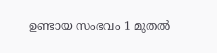ഉണ്ടായ സംഭവം 1 മുതൽ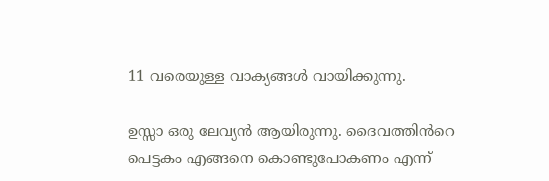11 വരെയുള്ള വാക്യങ്ങൾ വായിക്കുന്നു.

ഉസ്സാ ഒരു ലേവ്യൻ ആയിരുന്നു. ദൈവത്തിൻറെ പെട്ടകം എങ്ങനെ കൊണ്ടുപോകണം എന്ന്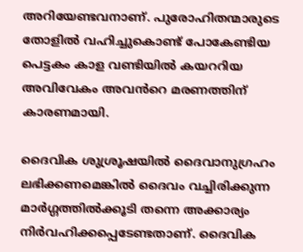അറിയേണ്ടവനാണ്. പുരോഹിതന്മാരുടെ തോളിൽ വഹിച്ചുകൊണ്ട് പോകേണ്ടിയ പെട്ടകം കാള വണ്ടിയിൽ കയററിയ അവിവേകം അവൻറെ മരണത്തിന് കാരണമായി.

ദൈവിക ശുശ്രൂഷയിൽ ദൈവാനുഗ്രഹം ലഭിക്കണമെങ്കിൽ ദൈവം വച്ചിരിക്കുന്ന മാർഗ്ഗത്തിൽക്കൂടി തന്നെ അക്കാര്യം നിർവഹിക്കപ്പെടേണ്ടതാണ്. ദൈവിക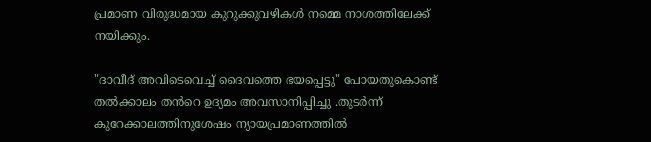പ്രമാണ വിരുദ്ധമായ കുറുക്കുവഴികൾ നമ്മെ നാശത്തിലേക്ക് നയിക്കും.

"ദാവീദ് അവിടെവെച്ച് ദൈവത്തെ ഭയപ്പെട്ടു" പോയതുകൊണ്ട് തൽക്കാലം തൻറെ ഉദ്യമം അവസാനിപ്പിച്ചു .തുടർന്ന് കുറേക്കാലത്തിനുശേഷം ന്യായപ്രമാണത്തിൽ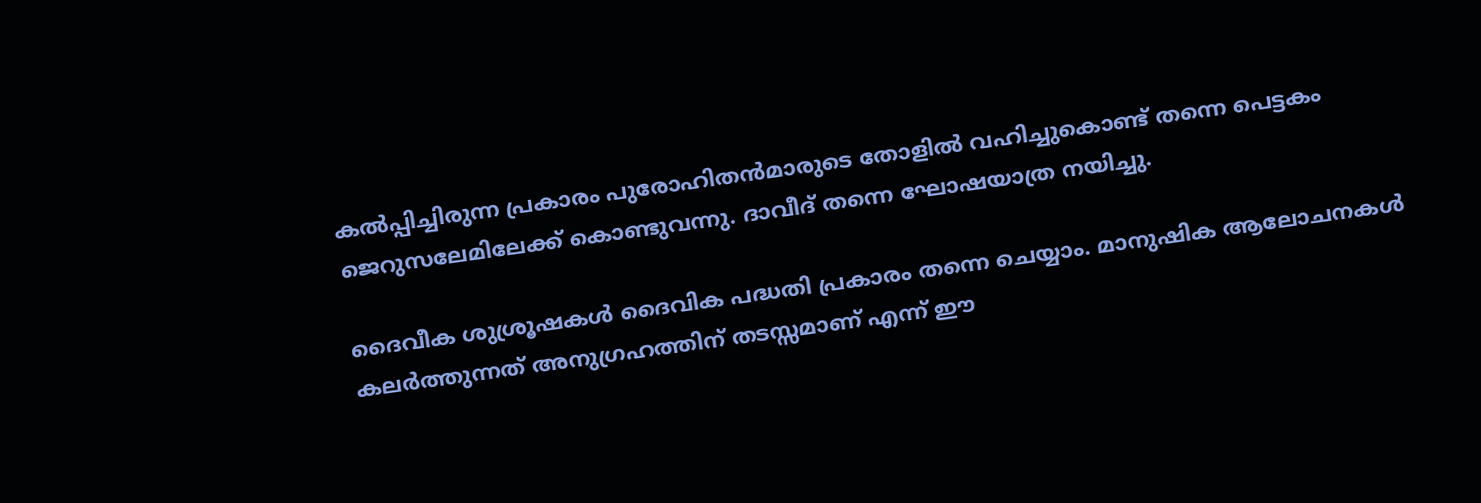കൽപ്പിച്ചിരുന്ന പ്രകാരം പുരോഹിതൻമാരുടെ തോളിൽ വഹിച്ചുകൊണ്ട് തന്നെ പെട്ടകം ജെറുസലേമിലേക്ക് കൊണ്ടുവന്നു. ദാവീദ് തന്നെ ഘോഷയാത്ര നയിച്ചു.

ദൈവീക ശുശ്രൂഷകൾ ദൈവിക പദ്ധതി പ്രകാരം തന്നെ ചെയ്യാം. മാനുഷിക ആലോചനകൾ കലർത്തുന്നത് അനുഗ്രഹത്തിന് തടസ്സമാണ് എന്ന് ഈ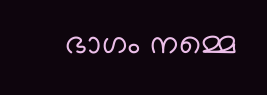ഭാഗം നമ്മെ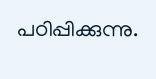പഠിപ്പിക്കുന്നു.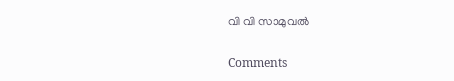വി വി സാമുവൽ

Comments